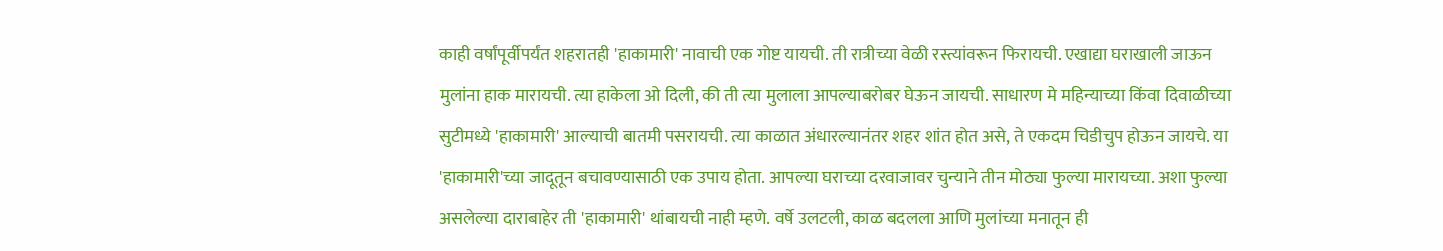काही वर्षांपूर्वीपर्यंत शहरातही 'हाकामारी' नावाची एक गोष्ट यायची. ती रात्रीच्या वेळी रस्त्यांवरून फिरायची. एखाद्या घराखाली जाऊन मुलांना हाक मारायची. त्या हाकेला ओ दिली, की ती त्या मुलाला आपल्याबरोबर घेऊन जायची. साधारण मे महिन्याच्या किंवा दिवाळीच्या सुटीमध्ये 'हाकामारी' आल्याची बातमी पसरायची. त्या काळात अंधारल्यानंतर शहर शांत होत असे, ते एकदम चिडीचुप होऊन जायचे. या 'हाकामारी'च्या जादूतून बचावण्यासाठी एक उपाय होता. आपल्या घराच्या दरवाजावर चुन्याने तीन मोठ्या फुल्या मारायच्या. अशा फुल्या असलेल्या दाराबाहेर ती 'हाकामारी' थांबायची नाही म्हणे. वर्षे उलटली, काळ बदलला आणि मुलांच्या मनातून ही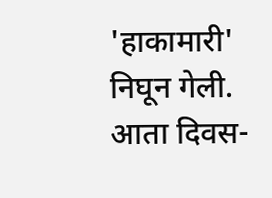'हाकामारी' निघून गेली. आता दिवस-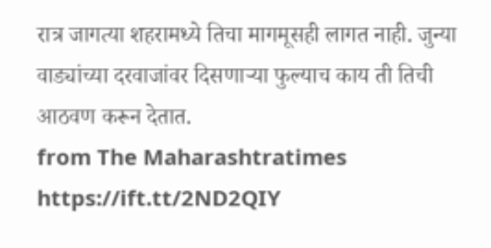रात्र जागत्या शहरामध्ये तिचा मागमूसही लागत नाही. जुन्या वाड्यांच्या दरवाजांवर दिसणाऱ्या फुल्याच काय ती तिची आठवण करून देतात.
from The Maharashtratimes https://ift.tt/2ND2QIY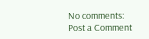No comments:
Post a Comment